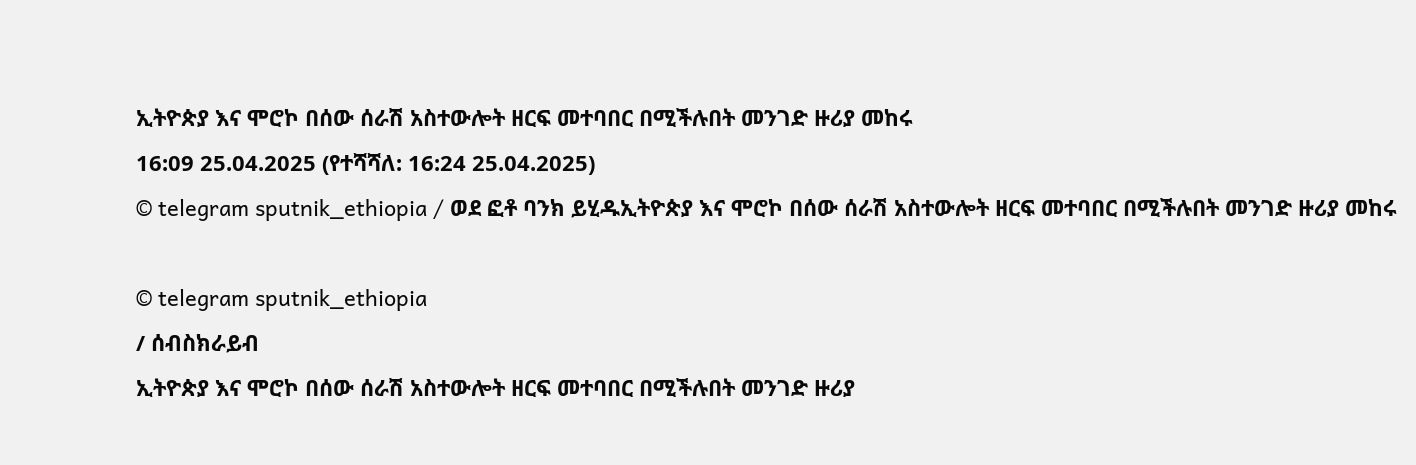ኢትዮጵያ እና ሞሮኮ በሰው ሰራሽ አስተውሎት ዘርፍ መተባበር በሚችሉበት መንገድ ዙሪያ መከሩ
16:09 25.04.2025 (የተሻሻለ: 16:24 25.04.2025)
© telegram sputnik_ethiopia / ወደ ፎቶ ባንክ ይሂዱኢትዮጵያ እና ሞሮኮ በሰው ሰራሽ አስተውሎት ዘርፍ መተባበር በሚችሉበት መንገድ ዙሪያ መከሩ

© telegram sputnik_ethiopia
/ ሰብስክራይብ
ኢትዮጵያ እና ሞሮኮ በሰው ሰራሽ አስተውሎት ዘርፍ መተባበር በሚችሉበት መንገድ ዙሪያ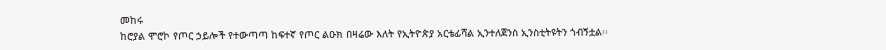መከሩ
ከሮያል ሞሮኮ የጦር ኃይሎች የተውጣጣ ከፍተኛ የጦር ልዑክ በዛሬው እለት የኢትዮጵያ አርቴፊሻል ኢንተለጀንስ ኢንስቲትዩትን ጎብኝቷል፡፡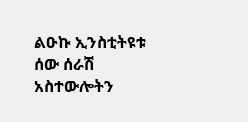ልዑኩ ኢንስቲትዩቱ ሰው ሰራሽ አስተውሎትን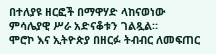በተለያዩ ዘርፎች በማዋሃድ ላከናወነው ምሳሌያዊ ሥራ አድናቆቱን ገልጿል።
ሞሮኮ እና ኢትዮጵያ በዘርፉ ትብብር ለመፍጠር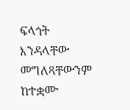ፍላጎት እንዳላቸው መግለጻቸውንም ከተቋሙ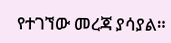የተገኘው መረጃ ያሳያል።